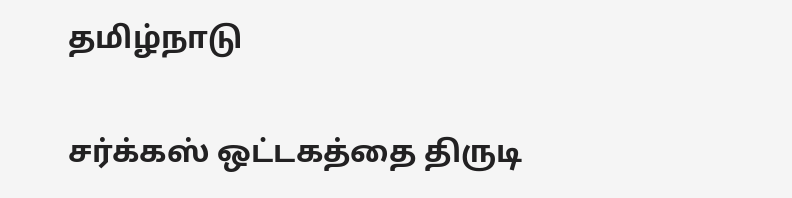தமிழ்நாடு

சர்க்கஸ் ஒட்டகத்தை திருடி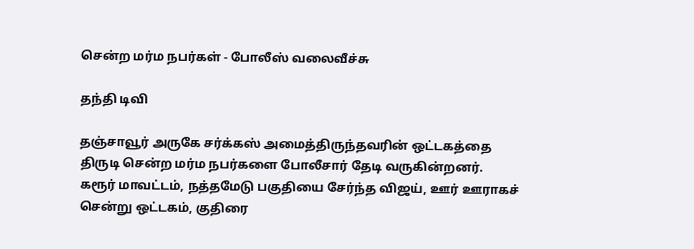சென்ற மர்ம நபர்கள் - போலீஸ் வலைவீச்சு

தந்தி டிவி

தஞ்சாவூர் அருகே சர்க்கஸ் அமைத்திருந்தவரின் ஒட்டகத்தை திருடி சென்ற மர்ம நபர்களை போலீசார் தேடி வருகின்றனர். கரூர் மாவட்டம், நத்தமேடு பகுதியை சேர்ந்த விஜய், ஊர் ஊராகச் சென்று ஒட்டகம், குதிரை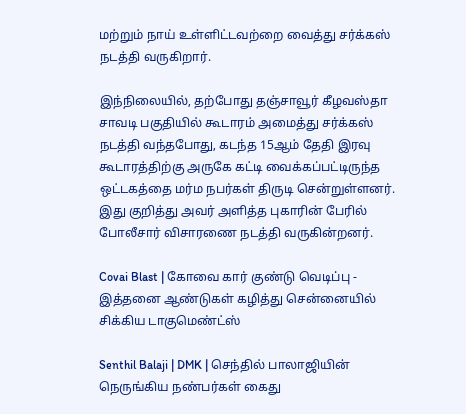மற்றும் நாய் உள்ளிட்டவற்றை வைத்து சர்க்கஸ் நடத்தி வருகிறார்.

இந்நிலையில், தற்போது தஞ்சாவூர் கீழவஸ்தா சாவடி பகுதியில் கூடாரம் அமைத்து சர்க்கஸ் நடத்தி வந்தபோது, கடந்த 15ஆம் தேதி இரவு கூடாரத்திற்கு அருகே கட்டி வைக்கப்பட்டிருந்த ஒட்டகத்தை மர்ம நபர்கள் திருடி சென்றுள்ளனர். இது குறித்து அவர் அளித்த புகாரின் பேரில் போலீசார் விசாரணை நடத்தி வருகின்றனர்.

Covai Blast | கோவை கார் குண்டு வெடிப்பு - இத்தனை ஆண்டுகள் கழித்து சென்னையில் சிக்கிய டாகுமெண்ட்ஸ்

Senthil Balaji | DMK | செந்தில் பாலாஜியின் நெருங்கிய நண்பர்கள் கைது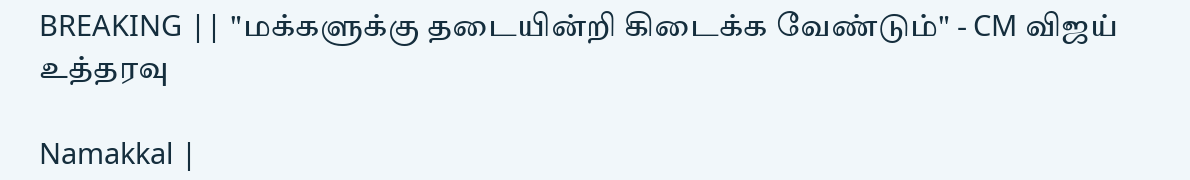BREAKING || "மக்களுக்கு தடையின்றி கிடைக்க வேண்டும்" - CM விஜய் உத்தரவு

Namakkal |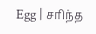Egg | சரிந்த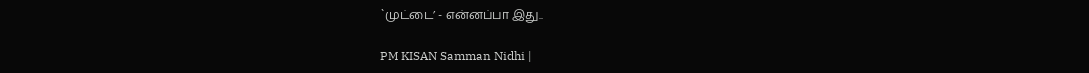`முட்டை’ - என்னப்பா இது..

PM KISAN Samman Nidhi |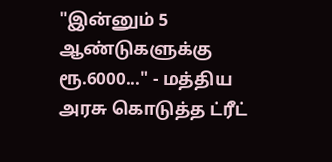"இன்னும் 5 ஆண்டுகளுக்கு ரூ.6000..." - மத்திய அரசு கொடுத்த ட்ரீட்